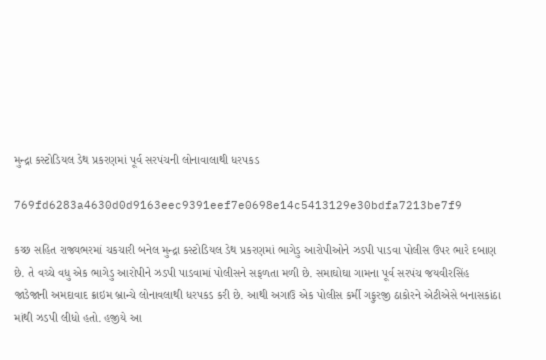મુન્દ્રા કસ્ટોડિયલ ડેથ પ્રકરણમાં પૂર્વ સરપંચની લોનાવાલાથી ધરપકડ

769fd6283a4630d0d9163eec9391eef7e0698e14c5413129e30bdfa7213be7f9

કચ્છ સહિત રાજ્યભરમાં ચકચારી બનેલ મુન્દ્રા કસ્ટોડિયલ ડેથ પ્રકરણમાં ભાગેડુ આરોપીઓને ઝડપી પાડવા પોલીસ ઉપર ભારે દબાણ છે. તે વચ્ચે વધુ એક ભાગેડુ આરોપીને ઝડપી પાડવામાં પોલીસને સફળતા મળી છે. સમાઘોઘા ગામના પૂર્વ સરપંચ જયવીરસિંહ જાડેજાની અમદાવાદ ક્રાઇમ બ્રાન્ચે લોનાવલાથી ધરપકડ કરી છે. આથી અગાઉ એક પોલીસ કર્મી ગફુરજી ઠાકોરને એટીએસે બનાસકાંઠા માંથી ઝડપી લીધો હતો. હજીયે આ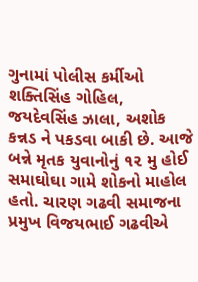ગુનામાં પોલીસ કર્મીઓ શક્તિસિંહ ગોહિલ, જયદેવસિંહ ઝાલા, અશોક કન્નડ ને પકડવા બાકી છે. આજે બન્ને મૃતક યુવાનોનું ૧૨ મુ હોઈ સમાઘોઘા ગામે શોકનો માહોલ હતો. ચારણ ગઢવી સમાજના પ્રમુખ વિજયભાઈ ગઢવીએ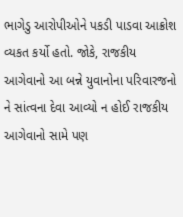ભાગેડુ આરોપીઓને પકડી પાડવા આક્રોશ વ્યકત કર્યો હતો. જોકે, રાજકીય આગેવાનો આ બન્ને યુવાનોના પરિવારજનો ને સાંત્વના દેવા આવ્યો ન હોઈ રાજકીય આગેવાનો સામે પણ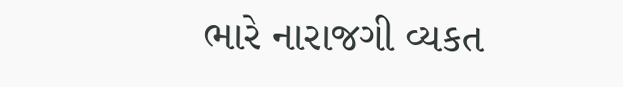ભારે નારાજગી વ્યકત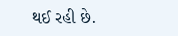થઈ રહી છે.